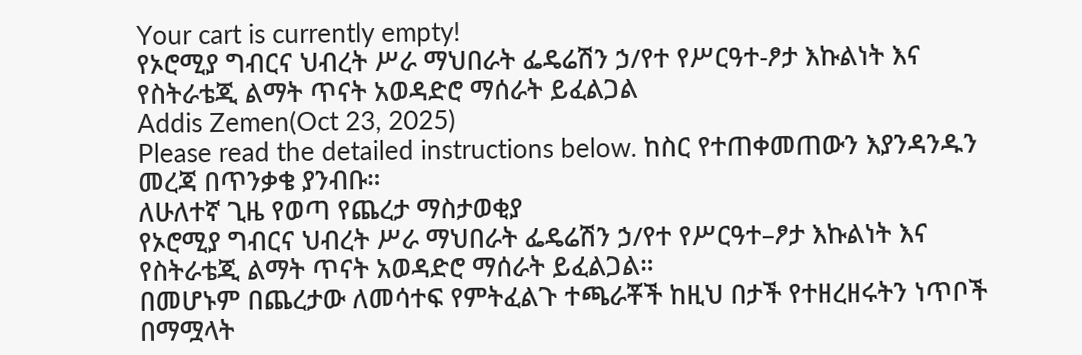Your cart is currently empty!
የኦሮሚያ ግብርና ህብረት ሥራ ማህበራት ፌዴሬሽን ኃ/የተ የሥርዓተ-ፆታ እኩልነት እና የስትራቴጂ ልማት ጥናት አወዳድሮ ማሰራት ይፈልጋል
Addis Zemen(Oct 23, 2025)
Please read the detailed instructions below. ከስር የተጠቀመጠውን እያንዳንዱን መረጃ በጥንቃቄ ያንብቡ።
ለሁለተኛ ጊዜ የወጣ የጨረታ ማስታወቂያ
የኦሮሚያ ግብርና ህብረት ሥራ ማህበራት ፌዴሬሽን ኃ/የተ የሥርዓተ–ፆታ እኩልነት እና የስትራቴጂ ልማት ጥናት አወዳድሮ ማሰራት ይፈልጋል።
በመሆኑም በጨረታው ለመሳተፍ የምትፈልጉ ተጫራቾች ከዚህ በታች የተዘረዘሩትን ነጥቦች በማሟላት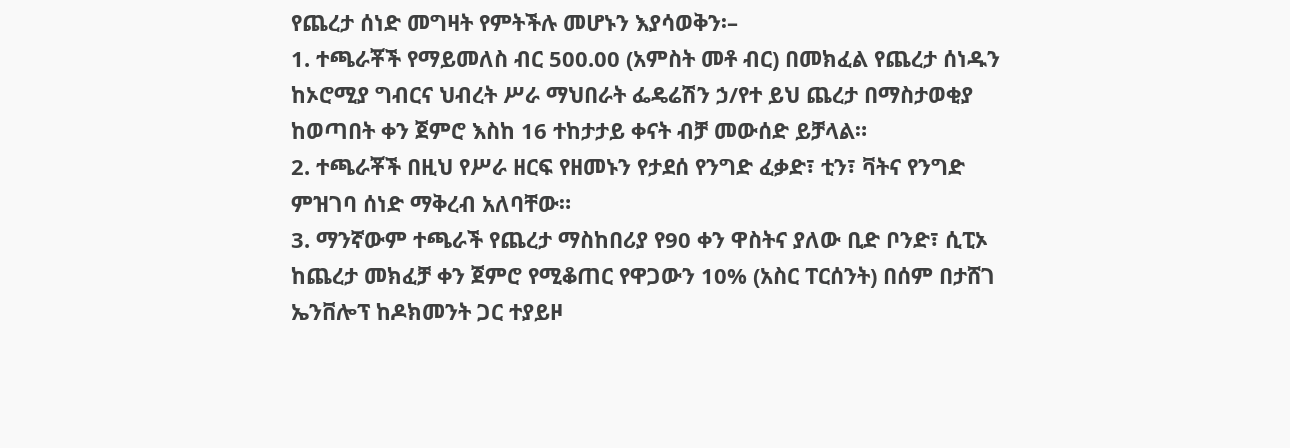የጨረታ ሰነድ መግዛት የምትችሉ መሆኑን እያሳወቅን፡–
1. ተጫራቾች የማይመለስ ብር 500.00 (አምስት መቶ ብር) በመክፈል የጨረታ ሰነዱን ከኦሮሚያ ግብርና ህብረት ሥራ ማህበራት ፌዴሬሽን ኃ/የተ ይህ ጨረታ በማስታወቂያ ከወጣበት ቀን ጀምሮ እስከ 16 ተከታታይ ቀናት ብቻ መውሰድ ይቻላል።
2. ተጫራቾች በዚህ የሥራ ዘርፍ የዘመኑን የታደሰ የንግድ ፈቃድ፣ ቲን፣ ቫትና የንግድ ምዝገባ ሰነድ ማቅረብ አለባቸው።
3. ማንኛውም ተጫራች የጨረታ ማስከበሪያ የ90 ቀን ዋስትና ያለው ቢድ ቦንድ፣ ሲፒኦ ከጨረታ መክፈቻ ቀን ጀምሮ የሚቆጠር የዋጋውን 10% (አስር ፐርሰንት) በሰም በታሸገ ኤንቨሎፕ ከዶክመንት ጋር ተያይዞ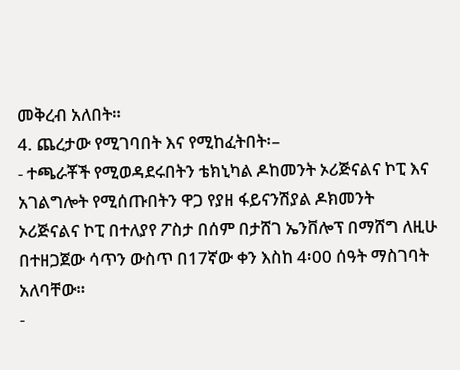መቅረብ አለበት።
4. ጨረታው የሚገባበት እና የሚከፈትበት፡–
- ተጫራቾች የሚወዳደሩበትን ቴክኒካል ዶከመንት ኦሪጅናልና ኮፒ እና አገልግሎት የሚሰጡበትን ዋጋ የያዘ ፋይናንሽያል ዶክመንት ኦሪጅናልና ኮፒ በተለያየ ፖስታ በሰም በታሸገ ኤንቨሎፕ በማሸግ ለዚሁ በተዘጋጀው ሳጥን ውስጥ በ17ኛው ቀን እስከ 4፡00 ሰዓት ማስገባት አለባቸው።
-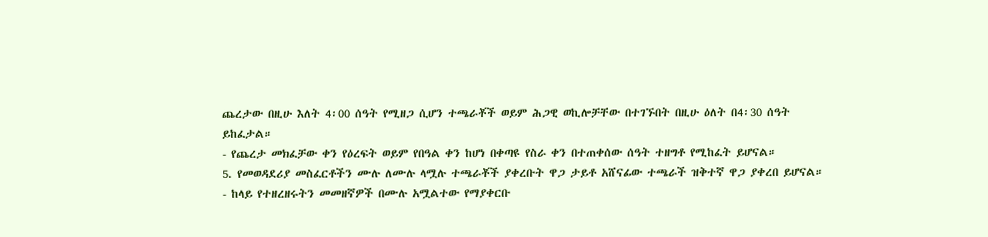ጨረታው በዚሁ እለት 4፡00 ሰዓት የሚዘጋ ሲሆን ተጫራቾች ወይም ሕጋዊ ወኪሎቻቸው በተገኙበት በዚሁ ዕለት በ4፡30 ሰዓት ይከፈታል።
- የጨረታ መክፈቻው ቀን የዕረፍት ወይም የበዓል ቀን ከሆነ በቀጣዩ የስራ ቀን በተጠቀሰው ሰዓት ተዘግቶ የሚከፈት ይሆናል።
5. የመወዳደሪያ መስፈርቶችን ሙሉ ለሙሉ ላሟሉ ተጫራቾች ያቀረቡት ዋጋ ታይቶ አሸናፊው ተጫራች ዝቅተኛ ዋጋ ያቀረበ ይሆናል።
- ከላይ የተዘረዘሩትን መመዘኛዎች በሙሉ አሟልተው የማያቀርቡ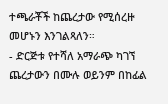ተጫራቾች ከጨረታው የሚሰረዙ መሆኑን እንገልጻለን።
- ድርጅቱ የተሻለ አማራጭ ካገኘ ጨረታውን በሙሉ ወይንም በከፊል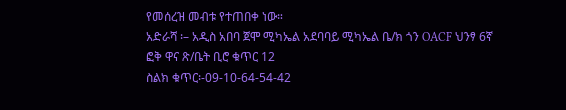የመሰረዝ መብቱ የተጠበቀ ነው።
አድራሻ ፡– አዲስ አበባ ጀሞ ሚካኤል አደባባይ ሚካኤል ቤ/ክ ጎን OACF ህንፃ 6ኛ ፎቅ ዋና ጽ/ቤት ቢሮ ቁጥር 12
ስልክ ቁጥር፡-09-10-64-54-42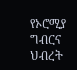የኦሮሚያ ግብርና ህብረት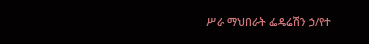ሥራ ማህበራት ፌዴሬሽን ኃ/የተ